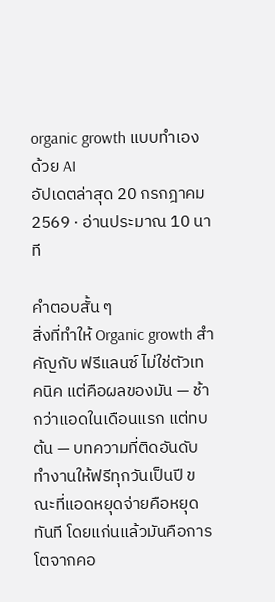organic growth แบบทำเอง ด้วย AI
อัปเดตล่าสุด 20 กรกฎาคม 2569 · อ่านประมาณ 10 นาที

คำตอบสั้น ๆ
สิ่งที่ทำให้ Organic growth สำคัญกับ ฟรีแลนซ์ ไม่ใช่ตัวเทคนิค แต่คือผลของมัน — ช้ากว่าแอดในเดือนแรก แต่ทบต้น — บทความที่ติดอันดับทำงานให้ฟรีทุกวันเป็นปี ขณะที่แอดหยุดจ่ายคือหยุดทันที โดยแก่นแล้วมันคือการโตจากคอ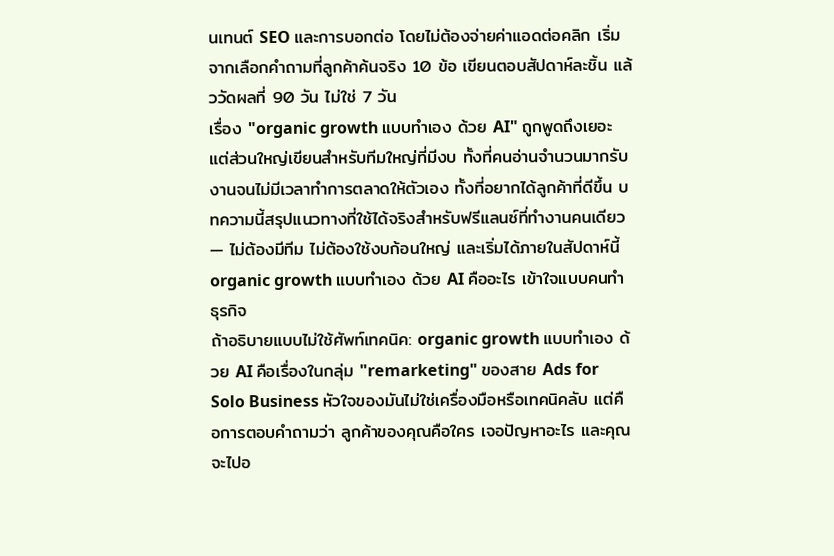นเทนต์ SEO และการบอกต่อ โดยไม่ต้องจ่ายค่าแอดต่อคลิก เริ่มจากเลือกคำถามที่ลูกค้าค้นจริง 10 ข้อ เขียนตอบสัปดาห์ละชิ้น แล้ววัดผลที่ 90 วัน ไม่ใช่ 7 วัน
เรื่อง "organic growth แบบทำเอง ด้วย AI" ถูกพูดถึงเยอะ แต่ส่วนใหญ่เขียนสำหรับทีมใหญ่ที่มีงบ ทั้งที่คนอ่านจำนวนมากรับงานจนไม่มีเวลาทำการตลาดให้ตัวเอง ทั้งที่อยากได้ลูกค้าที่ดีขึ้น บทความนี้สรุปแนวทางที่ใช้ได้จริงสำหรับฟรีแลนซ์ที่ทำงานคนเดียว — ไม่ต้องมีทีม ไม่ต้องใช้งบก้อนใหญ่ และเริ่มได้ภายในสัปดาห์นี้
organic growth แบบทำเอง ด้วย AI คืออะไร เข้าใจแบบคนทำธุรกิจ
ถ้าอธิบายแบบไม่ใช้ศัพท์เทคนิค: organic growth แบบทำเอง ด้วย AI คือเรื่องในกลุ่ม "remarketing" ของสาย Ads for Solo Business หัวใจของมันไม่ใช่เครื่องมือหรือเทคนิคลับ แต่คือการตอบคำถามว่า ลูกค้าของคุณคือใคร เจอปัญหาอะไร และคุณจะไปอ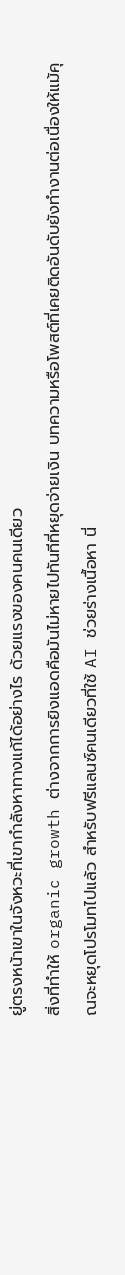ยู่ตรงหน้าเขาในจังหวะที่เขากำลังหาทางแก้ได้อย่างไร ด้วยแรงของคนคนเดียว
สิ่งที่ทำให้ organic growth ต่างจากการยิงแอดคือมันไม่หายไปทันทีที่หยุดจ่ายเงิน บทความหรือโพสต์ที่เคยติดอันดับยังทำงานต่อเนื่องให้แม้คุณจะหยุดโปรโมทไปแล้ว สำหรับฟรีแลนซ์คนเดียวที่ใช้ AI ช่วยร่างเนื้อหา นี่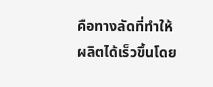คือทางลัดที่ทำให้ผลิตได้เร็วขึ้นโดย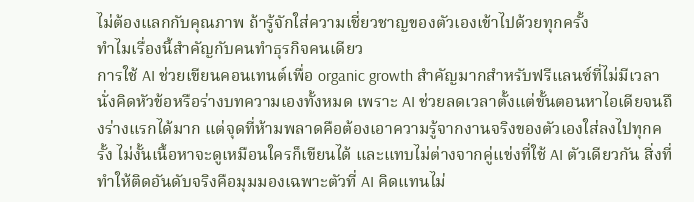ไม่ต้องแลกกับคุณภาพ ถ้ารู้จักใส่ความเชี่ยวชาญของตัวเองเข้าไปด้วยทุกครั้ง
ทำไมเรื่องนี้สำคัญกับคนทำธุรกิจคนเดียว
การใช้ AI ช่วยเขียนคอนเทนต์เพื่อ organic growth สำคัญมากสำหรับฟรีแลนซ์ที่ไม่มีเวลานั่งคิดหัวข้อหรือร่างบทความเองทั้งหมด เพราะ AI ช่วยลดเวลาตั้งแต่ขั้นตอนหาไอเดียจนถึงร่างแรกได้มาก แต่จุดที่ห้ามพลาดคือต้องเอาความรู้จากงานจริงของตัวเองใส่ลงไปทุกครั้ง ไม่งั้นเนื้อหาจะดูเหมือนใครก็เขียนได้ และแทบไม่ต่างจากคู่แข่งที่ใช้ AI ตัวเดียวกัน สิ่งที่ทำให้ติดอันดับจริงคือมุมมองเฉพาะตัวที่ AI คิดแทนไม่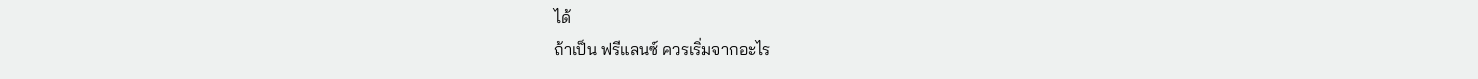ได้
ถ้าเป็น ฟรีแลนซ์ ควรเริ่มจากอะไร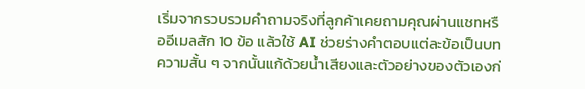เริ่มจากรวบรวมคำถามจริงที่ลูกค้าเคยถามคุณผ่านแชทหรืออีเมลสัก 10 ข้อ แล้วใช้ AI ช่วยร่างคำตอบแต่ละข้อเป็นบทความสั้น ๆ จากนั้นแก้ด้วยน้ำเสียงและตัวอย่างของตัวเองก่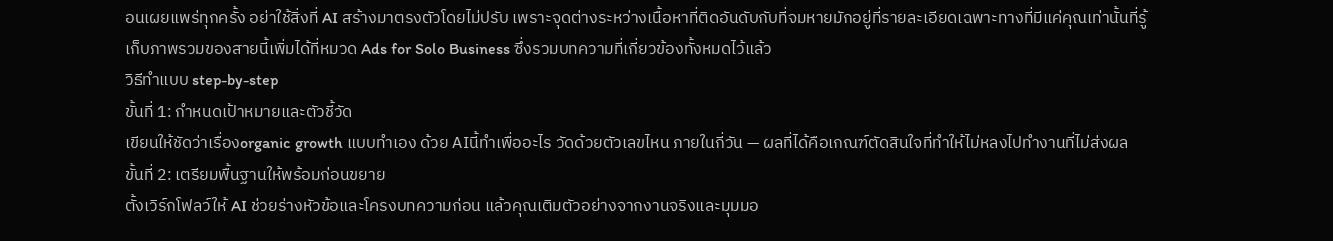อนเผยแพร่ทุกครั้ง อย่าใช้สิ่งที่ AI สร้างมาตรงตัวโดยไม่ปรับ เพราะจุดต่างระหว่างเนื้อหาที่ติดอันดับกับที่จมหายมักอยู่ที่รายละเอียดเฉพาะทางที่มีแค่คุณเท่านั้นที่รู้
เก็บภาพรวมของสายนี้เพิ่มได้ที่หมวด Ads for Solo Business ซึ่งรวมบทความที่เกี่ยวข้องทั้งหมดไว้แล้ว
วิธีทำแบบ step-by-step
ขั้นที่ 1: กำหนดเป้าหมายและตัวชี้วัด
เขียนให้ชัดว่าเรื่องorganic growth แบบทำเอง ด้วย AIนี้ทำเพื่ออะไร วัดด้วยตัวเลขไหน ภายในกี่วัน — ผลที่ได้คือเกณฑ์ตัดสินใจที่ทำให้ไม่หลงไปทำงานที่ไม่ส่งผล
ขั้นที่ 2: เตรียมพื้นฐานให้พร้อมก่อนขยาย
ตั้งเวิร์กโฟลว์ให้ AI ช่วยร่างหัวข้อและโครงบทความก่อน แล้วคุณเติมตัวอย่างจากงานจริงและมุมมอ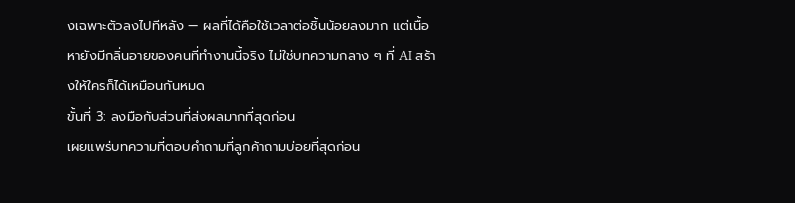งเฉพาะตัวลงไปทีหลัง — ผลที่ได้คือใช้เวลาต่อชิ้นน้อยลงมาก แต่เนื้อหายังมีกลิ่นอายของคนที่ทำงานนี้จริง ไม่ใช่บทความกลาง ๆ ที่ AI สร้างให้ใครก็ได้เหมือนกันหมด
ขั้นที่ 3: ลงมือกับส่วนที่ส่งผลมากที่สุดก่อน
เผยแพร่บทความที่ตอบคำถามที่ลูกค้าถามบ่อยที่สุดก่อน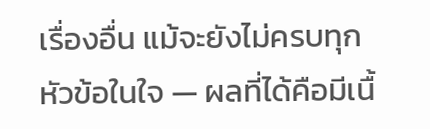เรื่องอื่น แม้จะยังไม่ครบทุกหัวข้อในใจ — ผลที่ได้คือมีเนื้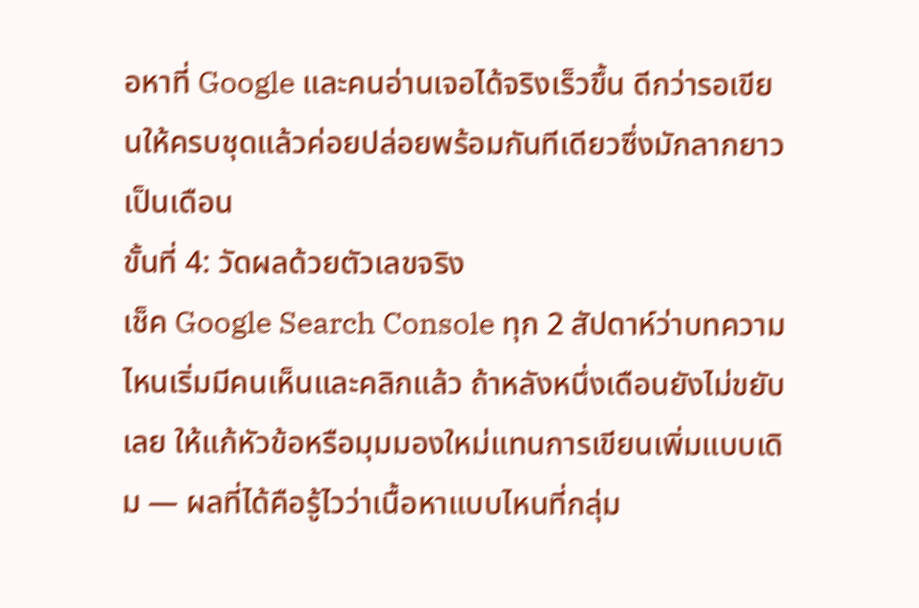อหาที่ Google และคนอ่านเจอได้จริงเร็วขึ้น ดีกว่ารอเขียนให้ครบชุดแล้วค่อยปล่อยพร้อมกันทีเดียวซึ่งมักลากยาวเป็นเดือน
ขั้นที่ 4: วัดผลด้วยตัวเลขจริง
เช็ค Google Search Console ทุก 2 สัปดาห์ว่าบทความไหนเริ่มมีคนเห็นและคลิกแล้ว ถ้าหลังหนึ่งเดือนยังไม่ขยับเลย ให้แก้หัวข้อหรือมุมมองใหม่แทนการเขียนเพิ่มแบบเดิม — ผลที่ได้คือรู้ไวว่าเนื้อหาแบบไหนที่กลุ่ม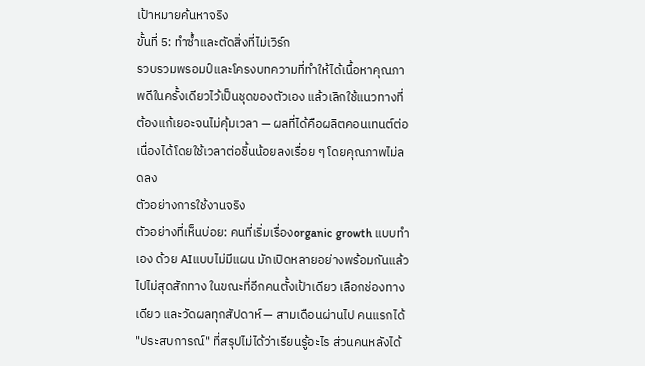เป้าหมายค้นหาจริง
ขั้นที่ 5: ทำซ้ำและตัดสิ่งที่ไม่เวิร์ก
รวบรวมพรอมป์และโครงบทความที่ทำให้ได้เนื้อหาคุณภาพดีในครั้งเดียวไว้เป็นชุดของตัวเอง แล้วเลิกใช้แนวทางที่ต้องแก้เยอะจนไม่คุ้มเวลา — ผลที่ได้คือผลิตคอนเทนต์ต่อเนื่องได้โดยใช้เวลาต่อชิ้นน้อยลงเรื่อย ๆ โดยคุณภาพไม่ลดลง
ตัวอย่างการใช้งานจริง
ตัวอย่างที่เห็นบ่อย: คนที่เริ่มเรื่องorganic growth แบบทำเอง ด้วย AIแบบไม่มีแผน มักเปิดหลายอย่างพร้อมกันแล้วไปไม่สุดสักทาง ในขณะที่อีกคนตั้งเป้าเดียว เลือกช่องทางเดียว และวัดผลทุกสัปดาห์ — สามเดือนผ่านไป คนแรกได้ "ประสบการณ์" ที่สรุปไม่ได้ว่าเรียนรู้อะไร ส่วนคนหลังได้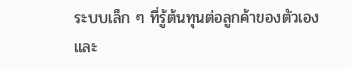ระบบเล็ก ๆ ที่รู้ต้นทุนต่อลูกค้าของตัวเอง และ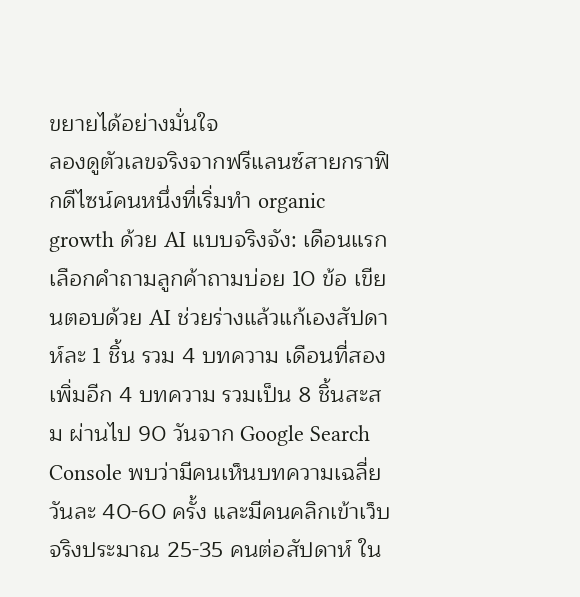ขยายได้อย่างมั่นใจ
ลองดูตัวเลขจริงจากฟรีแลนซ์สายกราฟิกดีไซน์คนหนึ่งที่เริ่มทำ organic growth ด้วย AI แบบจริงจัง: เดือนแรกเลือกคำถามลูกค้าถามบ่อย 10 ข้อ เขียนตอบด้วย AI ช่วยร่างแล้วแก้เองสัปดาห์ละ 1 ชิ้น รวม 4 บทความ เดือนที่สองเพิ่มอีก 4 บทความ รวมเป็น 8 ชิ้นสะสม ผ่านไป 90 วันจาก Google Search Console พบว่ามีคนเห็นบทความเฉลี่ยวันละ 40-60 ครั้ง และมีคนคลิกเข้าเว็บจริงประมาณ 25-35 คนต่อสัปดาห์ ใน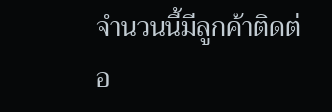จำนวนนี้มีลูกค้าติดต่อ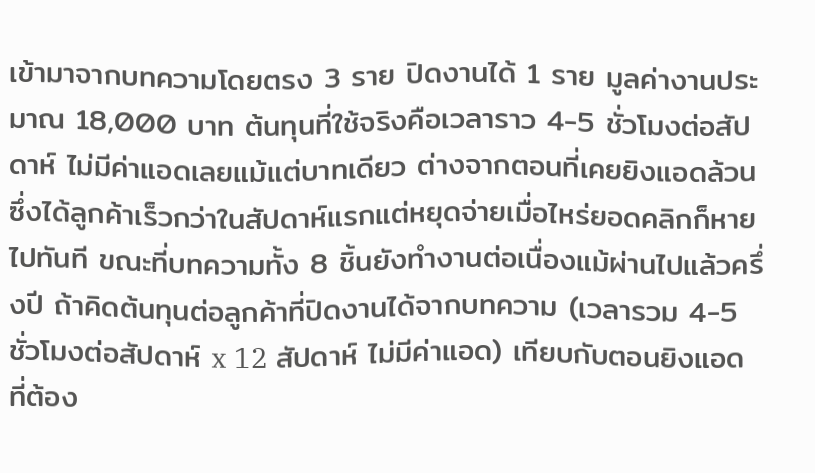เข้ามาจากบทความโดยตรง 3 ราย ปิดงานได้ 1 ราย มูลค่างานประมาณ 18,000 บาท ต้นทุนที่ใช้จริงคือเวลาราว 4-5 ชั่วโมงต่อสัปดาห์ ไม่มีค่าแอดเลยแม้แต่บาทเดียว ต่างจากตอนที่เคยยิงแอดล้วนซึ่งได้ลูกค้าเร็วกว่าในสัปดาห์แรกแต่หยุดจ่ายเมื่อไหร่ยอดคลิกก็หายไปทันที ขณะที่บทความทั้ง 8 ชิ้นยังทำงานต่อเนื่องแม้ผ่านไปแล้วครึ่งปี ถ้าคิดต้นทุนต่อลูกค้าที่ปิดงานได้จากบทความ (เวลารวม 4-5 ชั่วโมงต่อสัปดาห์ x 12 สัปดาห์ ไม่มีค่าแอด) เทียบกับตอนยิงแอดที่ต้อง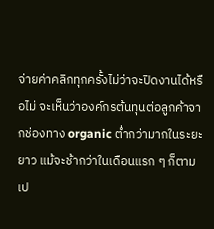จ่ายค่าคลิกทุกครั้งไม่ว่าจะปิดงานได้หรือไม่ จะเห็นว่าองค์กรต้นทุนต่อลูกค้าจากช่องทาง organic ต่ำกว่ามากในระยะยาว แม้จะช้ากว่าในเดือนแรก ๆ ก็ตาม
เป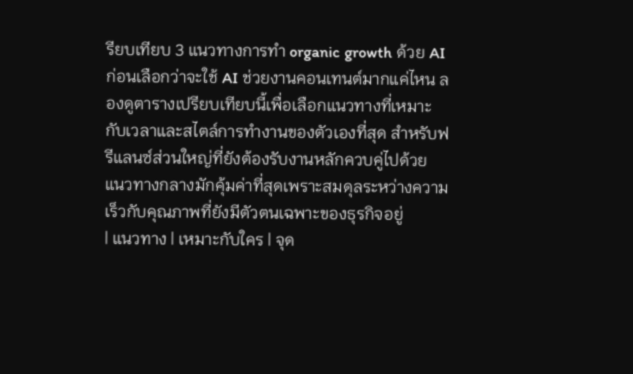รียบเทียบ 3 แนวทางการทำ organic growth ด้วย AI
ก่อนเลือกว่าจะใช้ AI ช่วยงานคอนเทนต์มากแค่ไหน ลองดูตารางเปรียบเทียบนี้เพื่อเลือกแนวทางที่เหมาะกับเวลาและสไตล์การทำงานของตัวเองที่สุด สำหรับฟรีแลนซ์ส่วนใหญ่ที่ยังต้องรับงานหลักควบคู่ไปด้วย แนวทางกลางมักคุ้มค่าที่สุดเพราะสมดุลระหว่างความเร็วกับคุณภาพที่ยังมีตัวตนเฉพาะของธุรกิจอยู่
| แนวทาง | เหมาะกับใคร | จุด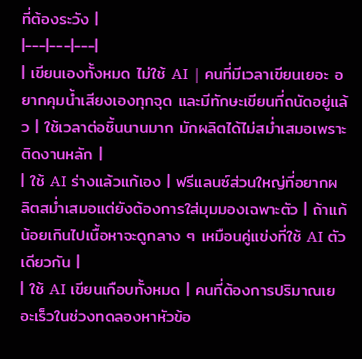ที่ต้องระวัง |
|---|---|---|
| เขียนเองทั้งหมด ไม่ใช้ AI | คนที่มีเวลาเขียนเยอะ อยากคุมน้ำเสียงเองทุกจุด และมีทักษะเขียนที่ถนัดอยู่แล้ว | ใช้เวลาต่อชิ้นนานมาก มักผลิตได้ไม่สม่ำเสมอเพราะติดงานหลัก |
| ใช้ AI ร่างแล้วแก้เอง | ฟรีแลนซ์ส่วนใหญ่ที่อยากผลิตสม่ำเสมอแต่ยังต้องการใส่มุมมองเฉพาะตัว | ถ้าแก้น้อยเกินไปเนื้อหาจะดูกลาง ๆ เหมือนคู่แข่งที่ใช้ AI ตัวเดียวกัน |
| ใช้ AI เขียนเกือบทั้งหมด | คนที่ต้องการปริมาณเยอะเร็วในช่วงทดลองหาหัวข้อ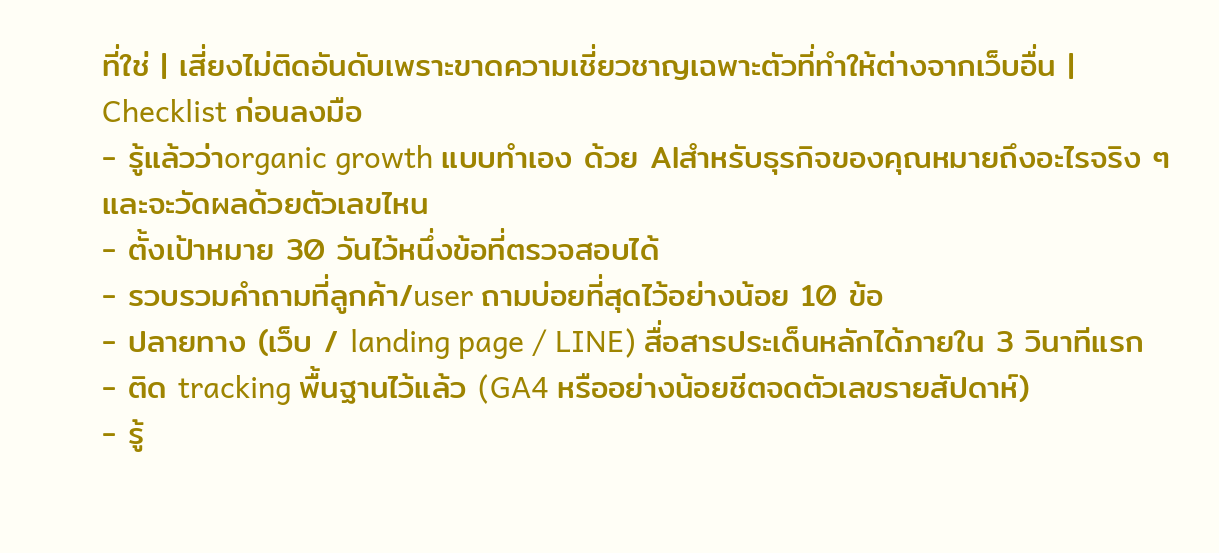ที่ใช่ | เสี่ยงไม่ติดอันดับเพราะขาดความเชี่ยวชาญเฉพาะตัวที่ทำให้ต่างจากเว็บอื่น |
Checklist ก่อนลงมือ
- รู้แล้วว่าorganic growth แบบทำเอง ด้วย AIสำหรับธุรกิจของคุณหมายถึงอะไรจริง ๆ และจะวัดผลด้วยตัวเลขไหน
- ตั้งเป้าหมาย 30 วันไว้หนึ่งข้อที่ตรวจสอบได้
- รวบรวมคำถามที่ลูกค้า/user ถามบ่อยที่สุดไว้อย่างน้อย 10 ข้อ
- ปลายทาง (เว็บ / landing page / LINE) สื่อสารประเด็นหลักได้ภายใน 3 วินาทีแรก
- ติด tracking พื้นฐานไว้แล้ว (GA4 หรืออย่างน้อยชีตจดตัวเลขรายสัปดาห์)
- รู้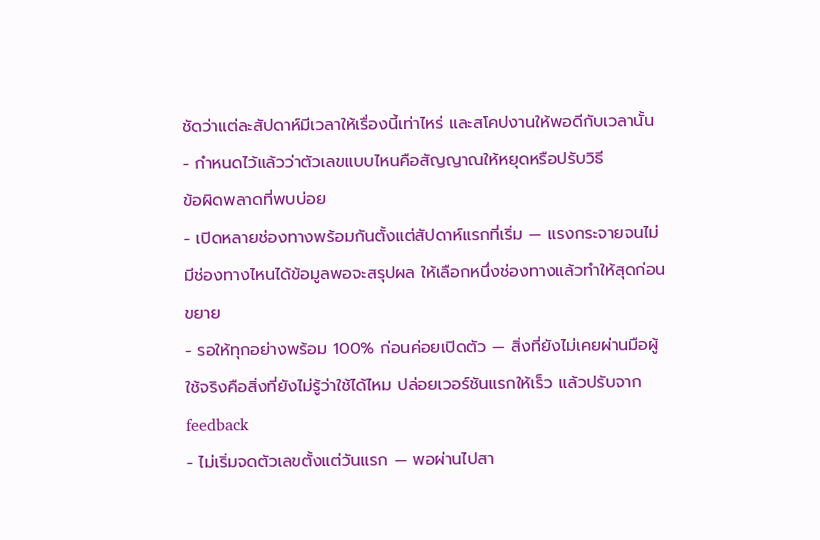ชัดว่าแต่ละสัปดาห์มีเวลาให้เรื่องนี้เท่าไหร่ และสโคปงานให้พอดีกับเวลานั้น
- กำหนดไว้แล้วว่าตัวเลขแบบไหนคือสัญญาณให้หยุดหรือปรับวิธี
ข้อผิดพลาดที่พบบ่อย
- เปิดหลายช่องทางพร้อมกันตั้งแต่สัปดาห์แรกที่เริ่ม — แรงกระจายจนไม่มีช่องทางไหนได้ข้อมูลพอจะสรุปผล ให้เลือกหนึ่งช่องทางแล้วทำให้สุดก่อนขยาย
- รอให้ทุกอย่างพร้อม 100% ก่อนค่อยเปิดตัว — สิ่งที่ยังไม่เคยผ่านมือผู้ใช้จริงคือสิ่งที่ยังไม่รู้ว่าใช้ได้ไหม ปล่อยเวอร์ชันแรกให้เร็ว แล้วปรับจาก feedback
- ไม่เริ่มจดตัวเลขตั้งแต่วันแรก — พอผ่านไปสา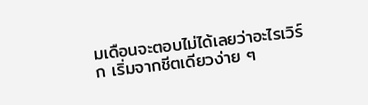มเดือนจะตอบไม่ได้เลยว่าอะไรเวิร์ก เริ่มจากชีตเดียวง่าย ๆ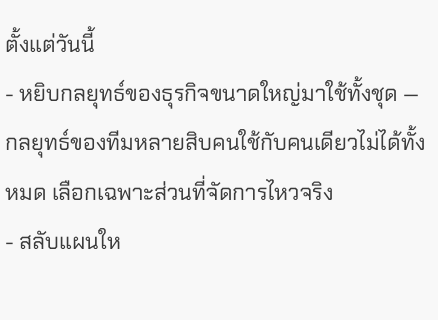ตั้งแต่วันนี้
- หยิบกลยุทธ์ของธุรกิจขนาดใหญ่มาใช้ทั้งชุด — กลยุทธ์ของทีมหลายสิบคนใช้กับคนเดียวไม่ได้ทั้งหมด เลือกเฉพาะส่วนที่จัดการไหวจริง
- สลับแผนให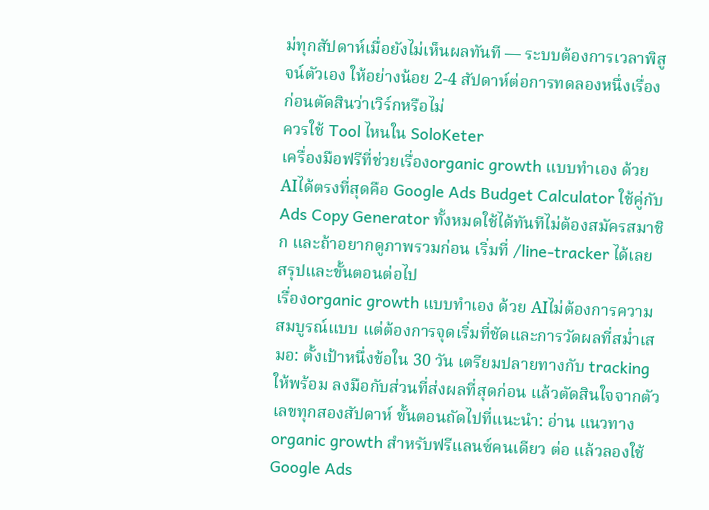ม่ทุกสัปดาห์เมื่อยังไม่เห็นผลทันที — ระบบต้องการเวลาพิสูจน์ตัวเอง ให้อย่างน้อย 2-4 สัปดาห์ต่อการทดลองหนึ่งเรื่อง ก่อนตัดสินว่าเวิร์กหรือไม่
ควรใช้ Tool ไหนใน SoloKeter
เครื่องมือฟรีที่ช่วยเรื่องorganic growth แบบทำเอง ด้วย AIได้ตรงที่สุดคือ Google Ads Budget Calculator ใช้คู่กับ Ads Copy Generator ทั้งหมดใช้ได้ทันทีไม่ต้องสมัครสมาชิก และถ้าอยากดูภาพรวมก่อน เริ่มที่ /line-tracker ได้เลย
สรุปและขั้นตอนต่อไป
เรื่องorganic growth แบบทำเอง ด้วย AIไม่ต้องการความสมบูรณ์แบบ แต่ต้องการจุดเริ่มที่ชัดและการวัดผลที่สม่ำเสมอ: ตั้งเป้าหนึ่งข้อใน 30 วัน เตรียมปลายทางกับ tracking ให้พร้อม ลงมือกับส่วนที่ส่งผลที่สุดก่อน แล้วตัดสินใจจากตัวเลขทุกสองสัปดาห์ ขั้นตอนถัดไปที่แนะนำ: อ่าน แนวทาง organic growth สำหรับฟรีแลนซ์คนเดียว ต่อ แล้วลองใช้ Google Ads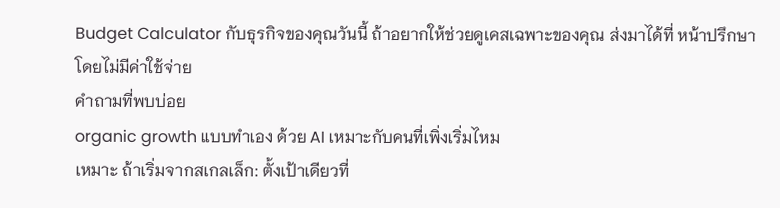Budget Calculator กับธุรกิจของคุณวันนี้ ถ้าอยากให้ช่วยดูเคสเฉพาะของคุณ ส่งมาได้ที่ หน้าปรึกษา โดยไม่มีค่าใช้จ่าย
คำถามที่พบบ่อย
organic growth แบบทำเอง ด้วย AI เหมาะกับคนที่เพิ่งเริ่มไหม
เหมาะ ถ้าเริ่มจากสเกลเล็ก: ตั้งเป้าเดียวที่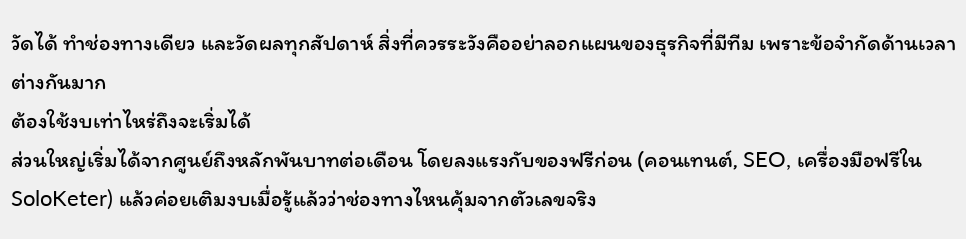วัดได้ ทำช่องทางเดียว และวัดผลทุกสัปดาห์ สิ่งที่ควรระวังคืออย่าลอกแผนของธุรกิจที่มีทีม เพราะข้อจำกัดด้านเวลาต่างกันมาก
ต้องใช้งบเท่าไหร่ถึงจะเริ่มได้
ส่วนใหญ่เริ่มได้จากศูนย์ถึงหลักพันบาทต่อเดือน โดยลงแรงกับของฟรีก่อน (คอนเทนต์, SEO, เครื่องมือฟรีใน SoloKeter) แล้วค่อยเติมงบเมื่อรู้แล้วว่าช่องทางไหนคุ้มจากตัวเลขจริง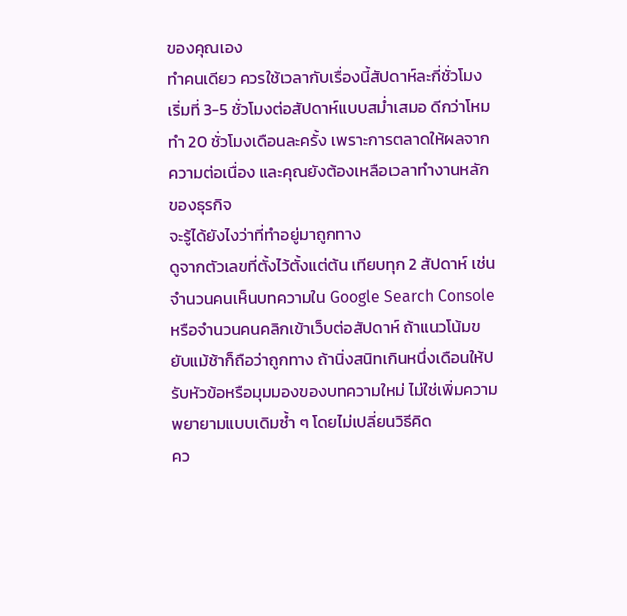ของคุณเอง
ทำคนเดียว ควรใช้เวลากับเรื่องนี้สัปดาห์ละกี่ชั่วโมง
เริ่มที่ 3-5 ชั่วโมงต่อสัปดาห์แบบสม่ำเสมอ ดีกว่าโหมทำ 20 ชั่วโมงเดือนละครั้ง เพราะการตลาดให้ผลจากความต่อเนื่อง และคุณยังต้องเหลือเวลาทำงานหลักของธุรกิจ
จะรู้ได้ยังไงว่าที่ทำอยู่มาถูกทาง
ดูจากตัวเลขที่ตั้งไว้ตั้งแต่ต้น เทียบทุก 2 สัปดาห์ เช่น จำนวนคนเห็นบทความใน Google Search Console หรือจำนวนคนคลิกเข้าเว็บต่อสัปดาห์ ถ้าแนวโน้มขยับแม้ช้าก็ถือว่าถูกทาง ถ้านิ่งสนิทเกินหนึ่งเดือนให้ปรับหัวข้อหรือมุมมองของบทความใหม่ ไม่ใช่เพิ่มความพยายามแบบเดิมซ้ำ ๆ โดยไม่เปลี่ยนวิธีคิด
คว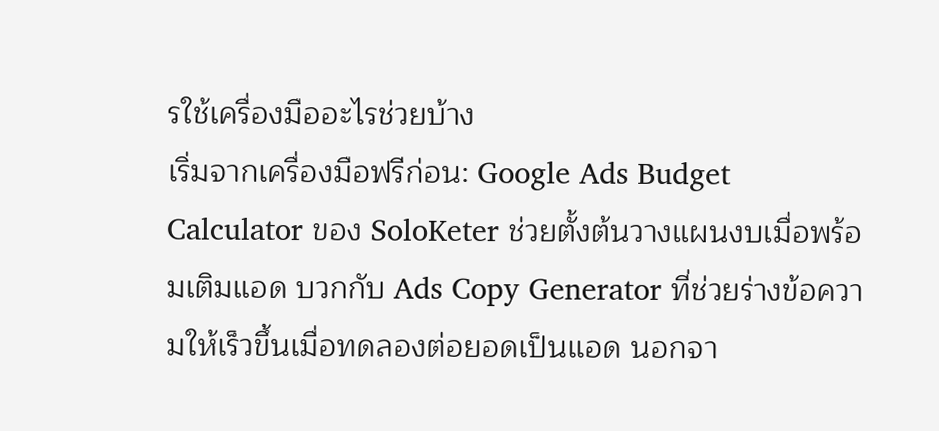รใช้เครื่องมืออะไรช่วยบ้าง
เริ่มจากเครื่องมือฟรีก่อน: Google Ads Budget Calculator ของ SoloKeter ช่วยตั้งต้นวางแผนงบเมื่อพร้อมเติมแอด บวกกับ Ads Copy Generator ที่ช่วยร่างข้อความให้เร็วขึ้นเมื่อทดลองต่อยอดเป็นแอด นอกจา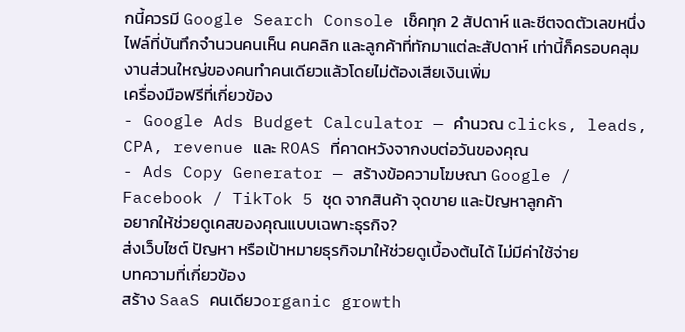กนี้ควรมี Google Search Console เช็คทุก 2 สัปดาห์ และชีตจดตัวเลขหนึ่งไฟล์ที่บันทึกจำนวนคนเห็น คนคลิก และลูกค้าที่ทักมาแต่ละสัปดาห์ เท่านี้ก็ครอบคลุมงานส่วนใหญ่ของคนทำคนเดียวแล้วโดยไม่ต้องเสียเงินเพิ่ม
เครื่องมือฟรีที่เกี่ยวข้อง
- Google Ads Budget Calculator — คำนวณ clicks, leads, CPA, revenue และ ROAS ที่คาดหวังจากงบต่อวันของคุณ
- Ads Copy Generator — สร้างข้อความโฆษณา Google / Facebook / TikTok 5 ชุด จากสินค้า จุดขาย และปัญหาลูกค้า
อยากให้ช่วยดูเคสของคุณแบบเฉพาะธุรกิจ?
ส่งเว็บไซต์ ปัญหา หรือเป้าหมายธุรกิจมาให้ช่วยดูเบื้องต้นได้ ไม่มีค่าใช้จ่าย
บทความที่เกี่ยวข้อง
สร้าง SaaS คนเดียวorganic growth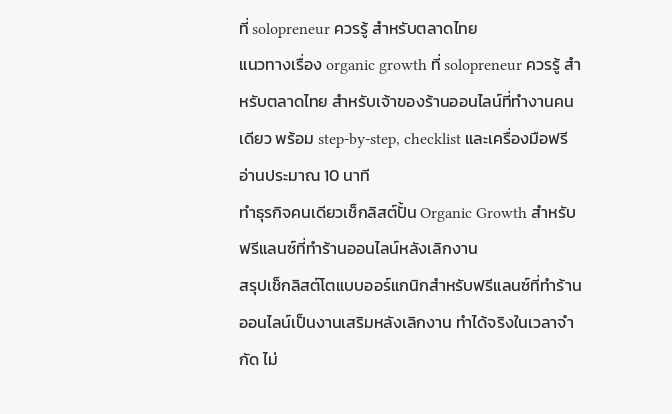ที่ solopreneur ควรรู้ สำหรับตลาดไทย
แนวทางเรื่อง organic growth ที่ solopreneur ควรรู้ สำหรับตลาดไทย สำหรับเจ้าของร้านออนไลน์ที่ทำงานคนเดียว พร้อม step-by-step, checklist และเครื่องมือฟรี
อ่านประมาณ 10 นาที
ทำธุรกิจคนเดียวเช็กลิสต์ปั้น Organic Growth สำหรับฟรีแลนซ์ที่ทำร้านออนไลน์หลังเลิกงาน
สรุปเช็กลิสต์โตแบบออร์แกนิกสำหรับฟรีแลนซ์ที่ทำร้านออนไลน์เป็นงานเสริมหลังเลิกงาน ทำได้จริงในเวลาจำกัด ไม่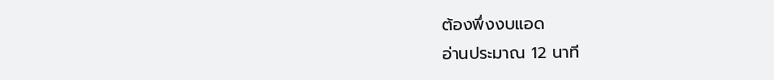ต้องพึ่งงบแอด
อ่านประมาณ 12 นาที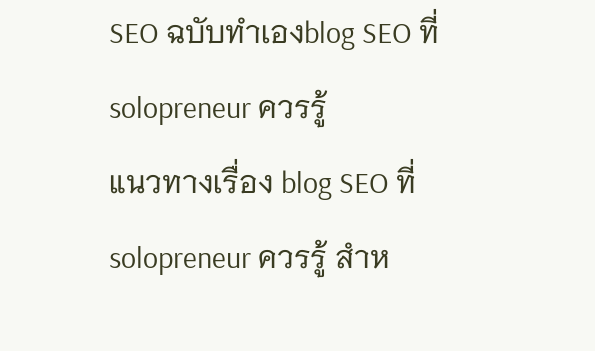SEO ฉบับทำเองblog SEO ที่ solopreneur ควรรู้
แนวทางเรื่อง blog SEO ที่ solopreneur ควรรู้ สำห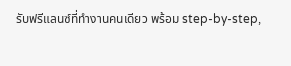รับฟรีแลนซ์ที่ทำงานคนเดียว พร้อม step-by-step,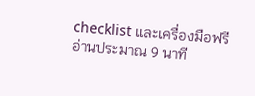checklist และเครื่องมือฟรี
อ่านประมาณ 9 นาที